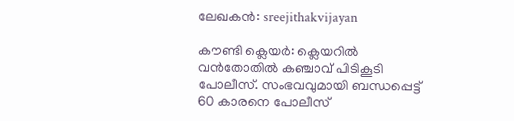ലേഖകന്‍: sreejithakvijayan

കൗണ്ടി ക്ലെയർ: ക്ലെയറിൽ വൻതോതിൽ കഞ്ചാവ് പിടികൂടി പോലീസ്. സംഭവവുമായി ബന്ധപ്പെട്ട് 60 കാരനെ പോലീസ്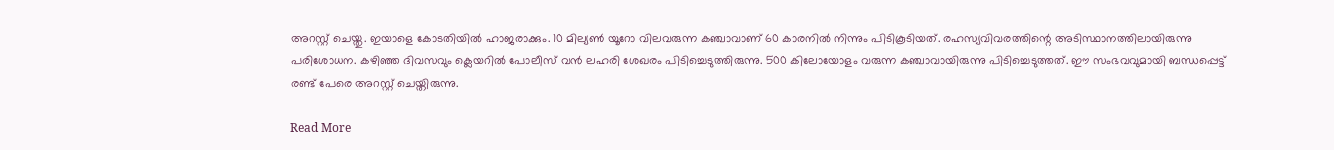അറസ്റ്റ് ചെയ്തു. ഇയാളെ കോടതിയിൽ ഹാജരാക്കും. 10 മില്യൺ യൂറോ വിലവരുന്ന കഞ്ചാവാണ് 60 കാരനിൽ നിന്നും പിടികൂടിയത്. രഹസ്യവിവരത്തിന്റെ അടിസ്ഥാനത്തിലായിരുന്നു പരിശോധന. കഴിഞ്ഞ ദിവസവും ക്ലെയറിൽ പോലീസ് വൻ ലഹരി ശേഖരം പിടിച്ചെടുത്തിരുന്നു. 500 കിലോയോളം വരുന്ന കഞ്ചാവായിരുന്നു പിടിച്ചെടുത്തത്. ഈ സംഭവവുമായി ബന്ധപ്പെട്ട് രണ്ട് പേരെ അറസ്റ്റ് ചെയ്തിരുന്നു.

Read More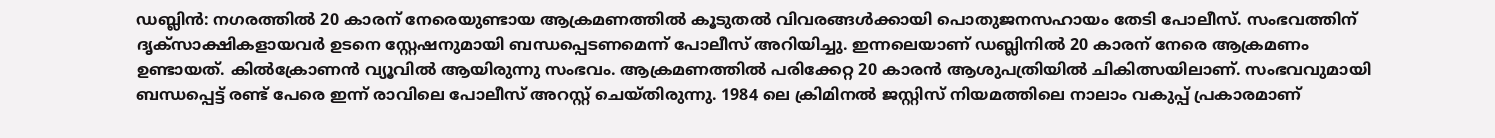ഡബ്ലിൻ: നഗരത്തിൽ 20 കാരന് നേരെയുണ്ടായ ആക്രമണത്തിൽ കൂടുതൽ വിവരങ്ങൾക്കായി പൊതുജനസഹായം തേടി പോലീസ്. സംഭവത്തിന് ദൃക്‌സാക്ഷികളായവർ ഉടനെ സ്റ്റേഷനുമായി ബന്ധപ്പെടണമെന്ന് പോലീസ് അറിയിച്ചു. ഇന്നലെയാണ് ഡബ്ലിനിൽ 20 കാരന് നേരെ ആക്രമണം ഉണ്ടായത്. കിൽക്രോണൻ വ്യൂവിൽ ആയിരുന്നു സംഭവം. ആക്രമണത്തിൽ പരിക്കേറ്റ 20 കാരൻ ആശുപത്രിയിൽ ചികിത്സയിലാണ്. സംഭവവുമായി ബന്ധപ്പെട്ട് രണ്ട് പേരെ ഇന്ന് രാവിലെ പോലീസ് അറസ്റ്റ് ചെയ്തിരുന്നു. 1984 ലെ ക്രിമിനൽ ജസ്റ്റിസ് നിയമത്തിലെ നാലാം വകുപ്പ് പ്രകാരമാണ്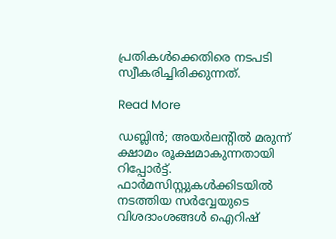പ്രതികൾക്കെതിരെ നടപടി സ്വീകരിച്ചിരിക്കുന്നത്.

Read More

ഡബ്ലിൻ; അയർലന്റിൽ മരുന്ന് ക്ഷാമം രൂക്ഷമാകുന്നതായി റിപ്പോർട്ട്. ഫാർമസിസ്റ്റുകൾക്കിടയിൽ നടത്തിയ സർവ്വേയുടെ വിശദാംശങ്ങൾ ഐറിഷ്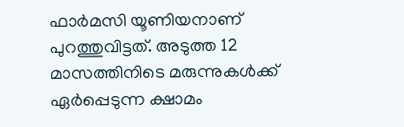ഫാർമസി യൂണിയനാണ് പുറത്തുവിട്ടത്. അടുത്ത 12 മാസത്തിനിടെ മരുന്നുകൾക്ക് ഏർപ്പെടുന്ന ക്ഷാമം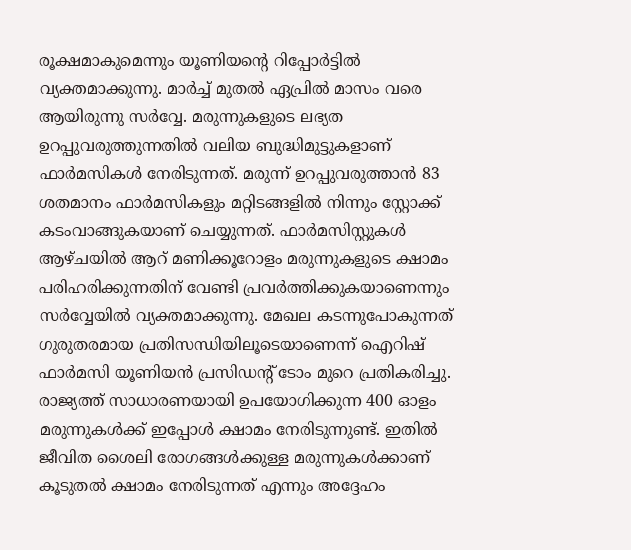രൂക്ഷമാകുമെന്നും യൂണിയന്റെ റിപ്പോർട്ടിൽ വ്യക്തമാക്കുന്നു. മാർച്ച് മുതൽ ഏപ്രിൽ മാസം വരെ ആയിരുന്നു സർവ്വേ. മരുന്നുകളുടെ ലഭ്യത ഉറപ്പുവരുത്തുന്നതിൽ വലിയ ബുദ്ധിമുട്ടുകളാണ് ഫാർമസികൾ നേരിടുന്നത്. മരുന്ന് ഉറപ്പുവരുത്താൻ 83 ശതമാനം ഫാർമസികളും മറ്റിടങ്ങളിൽ നിന്നും സ്റ്റോക്ക് കടംവാങ്ങുകയാണ് ചെയ്യുന്നത്. ഫാർമസിസ്റ്റുകൾ ആഴ്ചയിൽ ആറ് മണിക്കൂറോളം മരുന്നുകളുടെ ക്ഷാമം പരിഹരിക്കുന്നതിന് വേണ്ടി പ്രവർത്തിക്കുകയാണെന്നും സർവ്വേയിൽ വ്യക്തമാക്കുന്നു. മേഖല കടന്നുപോകുന്നത് ഗുരുതരമായ പ്രതിസന്ധിയിലൂടെയാണെന്ന് ഐറിഷ് ഫാർമസി യൂണിയൻ പ്രസിഡന്റ് ടോം മുറെ പ്രതികരിച്ചു. രാജ്യത്ത് സാധാരണയായി ഉപയോഗിക്കുന്ന 400 ഓളം മരുന്നുകൾക്ക് ഇപ്പോൾ ക്ഷാമം നേരിടുന്നുണ്ട്. ഇതിൽ ജീവിത ശൈലി രോഗങ്ങൾക്കുള്ള മരുന്നുകൾക്കാണ് കൂടുതൽ ക്ഷാമം നേരിടുന്നത് എന്നും അദ്ദേഹം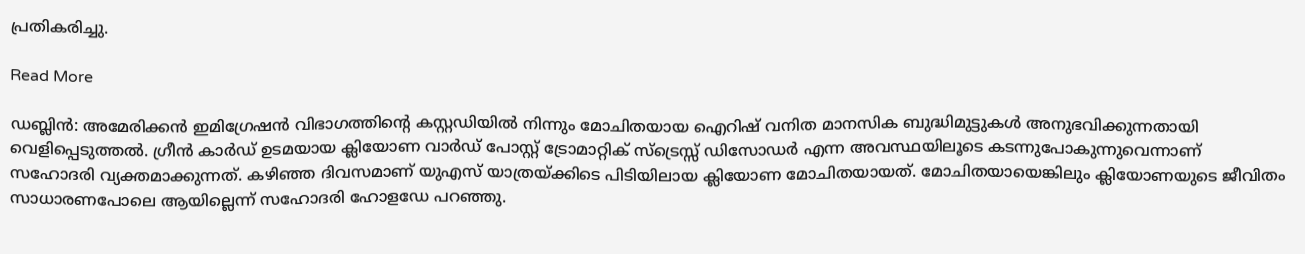പ്രതികരിച്ചു.

Read More

ഡബ്ലിൻ: അമേരിക്കൻ ഇമിഗ്രേഷൻ വിഭാഗത്തിന്റെ കസ്റ്റഡിയിൽ നിന്നും മോചിതയായ ഐറിഷ് വനിത മാനസിക ബുദ്ധിമുട്ടുകൾ അനുഭവിക്കുന്നതായി വെളിപ്പെടുത്തൽ. ഗ്രീൻ കാർഡ് ഉടമയായ ക്ലിയോണ വാർഡ് പോസ്റ്റ് ട്രോമാറ്റിക് സ്‌ട്രെസ്സ് ഡിസോഡർ എന്ന അവസ്ഥയിലൂടെ കടന്നുപോകുന്നുവെന്നാണ് സഹോദരി വ്യക്തമാക്കുന്നത്. കഴിഞ്ഞ ദിവസമാണ് യുഎസ് യാത്രയ്ക്കിടെ പിടിയിലായ ക്ലിയോണ മോചിതയായത്. മോചിതയായെങ്കിലും ക്ലിയോണയുടെ ജീവിതം സാധാരണപോലെ ആയില്ലെന്ന് സഹോദരി ഹോളഡേ പറഞ്ഞു.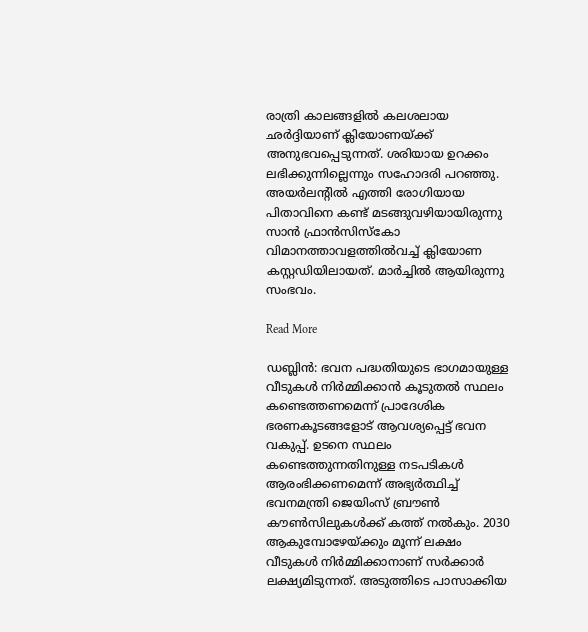രാത്രി കാലങ്ങളിൽ കലശലായ ഛർദ്ദിയാണ് ക്ലിയോണയ്ക്ക് അനുഭവപ്പെടുന്നത്. ശരിയായ ഉറക്കം ലഭിക്കുന്നില്ലെന്നും സഹോദരി പറഞ്ഞു. അയർലന്റിൽ എത്തി രോഗിയായ പിതാവിനെ കണ്ട് മടങ്ങുവഴിയായിരുന്നു സാൻ ഫ്രാൻസിസ്‌കോ വിമാനത്താവളത്തിൽവച്ച് ക്ലിയോണ കസ്റ്റഡിയിലായത്. മാർച്ചിൽ ആയിരുന്നു സംഭവം.

Read More

ഡബ്ലിൻ: ഭവന പദ്ധതിയുടെ ഭാഗമായുള്ള വീടുകൾ നിർമ്മിക്കാൻ കൂടുതൽ സ്ഥലം കണ്ടെത്തണമെന്ന് പ്രാദേശിക ഭരണകൂടങ്ങളോട് ആവശ്യപ്പെട്ട് ഭവന വകുപ്പ്. ഉടനെ സ്ഥലം കണ്ടെത്തുന്നതിനുള്ള നടപടികൾ ആരംഭിക്കണമെന്ന് അഭ്യർത്ഥിച്ച് ഭവനമന്ത്രി ജെയിംസ് ബ്രൗൺ കൗൺസിലുകൾക്ക് കത്ത് നൽകും. 2030 ആകുമ്പോഴേയ്ക്കും മൂന്ന് ലക്ഷം വീടുകൾ നിർമ്മിക്കാനാണ് സർക്കാർ ലക്ഷ്യമിടുന്നത്. അടുത്തിടെ പാസാക്കിയ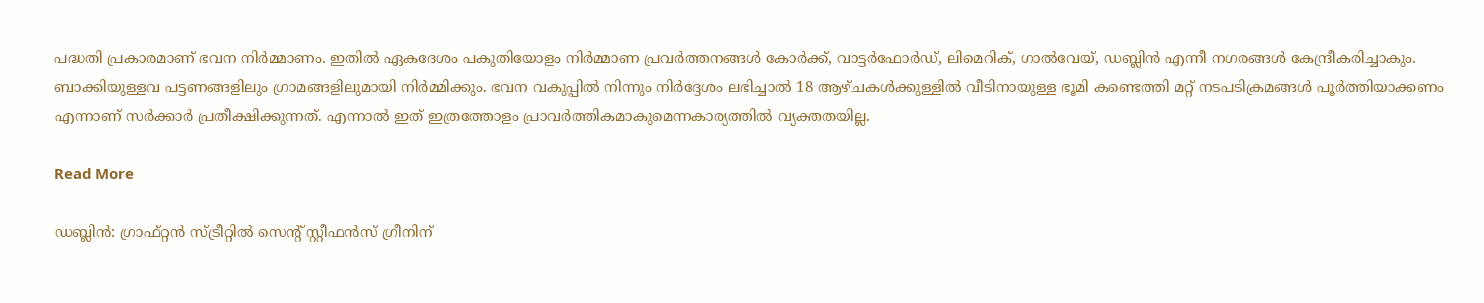പദ്ധതി പ്രകാരമാണ് ഭവന നിർമ്മാണം. ഇതിൽ ഏകദേശം പകുതിയോളം നിർമ്മാണ പ്രവർത്തനങ്ങൾ കോർക്ക്, വാട്ടർഫോർഡ്, ലിമെറിക്, ഗാൽവേയ്, ഡബ്ലിൻ എന്നീ നഗരങ്ങൾ കേന്ദ്രീകരിച്ചാകും. ബാക്കിയുള്ളവ പട്ടണങ്ങളിലും ഗ്രാമങ്ങളിലുമായി നിർമ്മിക്കും. ഭവന വകുപ്പിൽ നിന്നും നിർദ്ദേശം ലഭിച്ചാൽ 18 ആഴ്ചകൾക്കുള്ളിൽ വീടിനായുള്ള ഭൂമി കണ്ടെത്തി മറ്റ് നടപടിക്രമങ്ങൾ പൂർത്തിയാക്കണം എന്നാണ് സർക്കാർ പ്രതീക്ഷിക്കുന്നത്. എന്നാൽ ഇത് ഇത്രത്തോളം പ്രാവർത്തികമാകുമെന്നകാര്യത്തിൽ വ്യക്തതയില്ല.

Read More

ഡബ്ലിൻ: ഗ്രാഫ്റ്റൻ സ്ട്രീറ്റിൽ സെന്റ് സ്റ്റീഫൻസ് ഗ്രീനിന്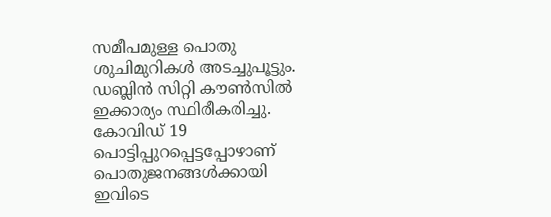സമീപമുള്ള പൊതു ശുചിമുറികൾ അടച്ചുപൂട്ടും. ഡബ്ലിൻ സിറ്റി കൗൺസിൽ ഇക്കാര്യം സ്ഥിരീകരിച്ചു. കോവിഡ് 19 പൊട്ടിപ്പുറപ്പെട്ടപ്പോഴാണ് പൊതുജനങ്ങൾക്കായി ഇവിടെ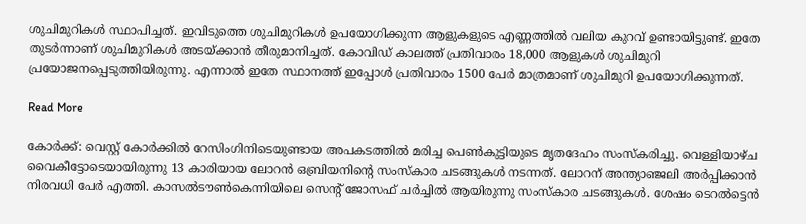ശുചിമുറികൾ സ്ഥാപിച്ചത്. ഇവിടുത്തെ ശുചിമുറികൾ ഉപയോഗിക്കുന്ന ആളുകളുടെ എണ്ണത്തിൽ വലിയ കുറവ് ഉണ്ടായിട്ടുണ്ട്. ഇതേ തുടർന്നാണ് ശുചിമുറികൾ അടയ്ക്കാൻ തീരുമാനിച്ചത്. കോവിഡ് കാലത്ത് പ്രതിവാരം 18,000 ആളുകൾ ശുചിമുറി പ്രയോജനപ്പെടുത്തിയിരുന്നു. എന്നാൽ ഇതേ സ്ഥാനത്ത് ഇപ്പോൾ പ്രതിവാരം 1500 പേർ മാത്രമാണ് ശുചിമുറി ഉപയോഗിക്കുന്നത്.

Read More

കോർക്ക്: വെസ്റ്റ് കോർക്കിൽ റേസിംഗിനിടെയുണ്ടായ അപകടത്തിൽ മരിച്ച പെൺകുട്ടിയുടെ മൃതദേഹം സംസ്‌കരിച്ചു. വെള്ളിയാഴ്ച വൈകീട്ടോടെയായിരുന്നു 13 കാരിയായ ലോറൻ ഒബ്രിയനിന്റെ സംസ്‌കാര ചടങ്ങുകൾ നടന്നത്. ലോറന് അന്ത്യാഞ്ജലി അർപ്പിക്കാൻ നിരവധി പേർ എത്തി. കാസൽടൗൺകെന്നിയിലെ സെന്റ് ജോസഫ് ചർച്ചിൽ ആയിരുന്നു സംസ്‌കാര ചടങ്ങുകൾ. ശേഷം ടെറൽട്ടെൻ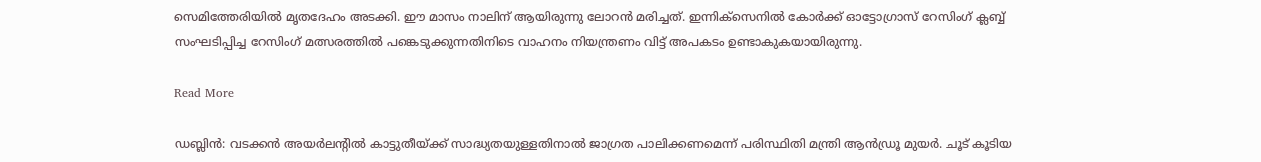സെമിത്തേരിയിൽ മൃതദേഹം അടക്കി. ഈ മാസം നാലിന് ആയിരുന്നു ലോറൻ മരിച്ചത്. ഇന്നിക്‌സെനിൽ കോർക്ക് ഓട്ടോഗ്രാസ് റേസിംഗ് ക്ലബ്ബ് സംഘടിപ്പിച്ച റേസിംഗ് മത്സരത്തിൽ പങ്കെടുക്കുന്നതിനിടെ വാഹനം നിയന്ത്രണം വിട്ട് അപകടം ഉണ്ടാകുകയായിരുന്നു.

Read More

ഡബ്ലിൻ: വടക്കൻ അയർലന്റിൽ കാട്ടുതീയ്ക്ക് സാദ്ധ്യതയുള്ളതിനാൽ ജാഗ്രത പാലിക്കണമെന്ന് പരിസ്ഥിതി മന്ത്രി ആൻഡ്രൂ മുയർ. ചൂട് കൂടിയ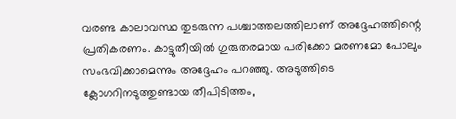വരണ്ട കാലാവസ്ഥ തുടരുന്ന പശ്ചാത്തലത്തിലാണ് അദ്ദേഹത്തിന്റെ പ്രതികരണം. കാട്ടുതീയിൽ ഗുരുതരമായ പരിക്കോ മരണമോ പോലും സംഭവിക്കാമെന്നും അദ്ദേഹം പറഞ്ഞു. അടുത്തിടെ ക്ലോഗറിനടുത്തുണ്ടായ തീപിടിത്തം,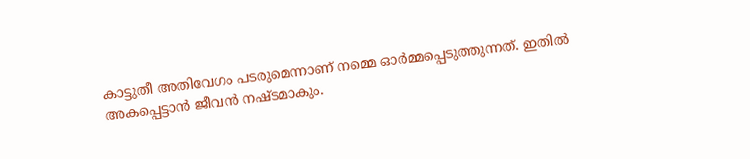കാട്ടുതീ അതിവേഗം പടരുമെന്നാണ് നമ്മെ ഓർമ്മപ്പെടുത്തുന്നത്. ഇതിൽ അകപ്പെട്ടാൻ ജീവൻ നഷ്ടമാകും.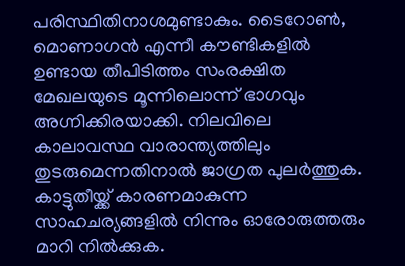പരിസ്ഥിതിനാശമുണ്ടാകും. ടൈറോൺ, മൊണാഗൻ എന്നീ കൗണ്ടികളിൽ ഉണ്ടായ തീപിടിത്തം സംരക്ഷിത മേഖലയുടെ മൂന്നിലൊന്ന് ഭാഗവും അഗ്നിക്കിരയാക്കി. നിലവിലെ കാലാവസ്ഥ വാരാന്ത്യത്തിലും തുടരുമെന്നതിനാൽ ജാഗ്രത പുലർത്തുക. കാട്ടുതീയ്ക്ക് കാരണമാകുന്ന സാഹചര്യങ്ങളിൽ നിന്നും ഓരോരുത്തരും മാറി നിൽക്കുക.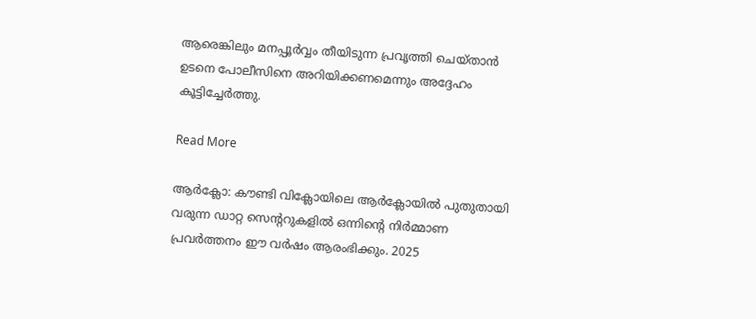ആരെങ്കിലും മനപ്പൂർവ്വം തീയിടുന്ന പ്രവൃത്തി ചെയ്താൻ ഉടനെ പോലീസിനെ അറിയിക്കണമെന്നും അദ്ദേഹം കൂട്ടിച്ചേർത്തു.

Read More

ആർക്ലോ: കൗണ്ടി വിക്ലോയിലെ ആർക്ലോയിൽ പുതുതായി വരുന്ന ഡാറ്റ സെന്ററുകളിൽ ഒന്നിന്റെ നിർമ്മാണ പ്രവർത്തനം ഈ വർഷം ആരംഭിക്കും. 2025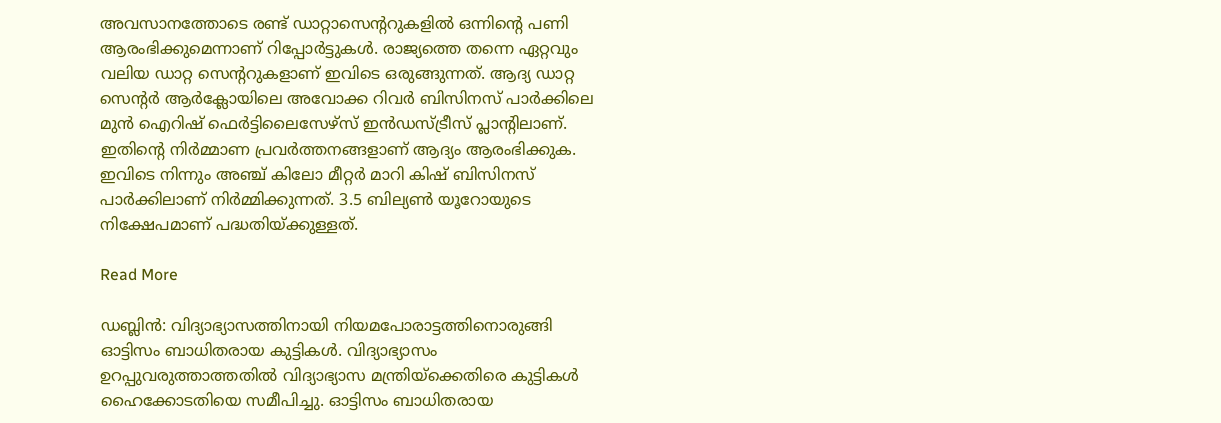അവസാനത്തോടെ രണ്ട് ഡാറ്റാസെന്ററുകളിൽ ഒന്നിന്റെ പണി ആരംഭിക്കുമെന്നാണ് റിപ്പോർട്ടുകൾ. രാജ്യത്തെ തന്നെ ഏറ്റവും വലിയ ഡാറ്റ സെന്ററുകളാണ് ഇവിടെ ഒരുങ്ങുന്നത്. ആദ്യ ഡാറ്റ സെന്റർ ആർക്ലോയിലെ അവോക്ക റിവർ ബിസിനസ് പാർക്കിലെ മുൻ ഐറിഷ് ഫെർട്ടിലൈസേഴ്‌സ് ഇൻഡസ്ട്രീസ് പ്ലാന്റിലാണ്. ഇതിന്റെ നിർമ്മാണ പ്രവർത്തനങ്ങളാണ് ആദ്യം ആരംഭിക്കുക. ഇവിടെ നിന്നും അഞ്ച് കിലോ മീറ്റർ മാറി കിഷ് ബിസിനസ് പാർക്കിലാണ് നിർമ്മിക്കുന്നത്. 3.5 ബില്യൺ യൂറോയുടെ നിക്ഷേപമാണ് പദ്ധതിയ്ക്കുള്ളത്.

Read More

ഡബ്ലിൻ: വിദ്യാഭ്യാസത്തിനായി നിയമപോരാട്ടത്തിനൊരുങ്ങി ഓട്ടിസം ബാധിതരായ കുട്ടികൾ. വിദ്യാഭ്യാസം ഉറപ്പുവരുത്താത്തതിൽ വിദ്യാഭ്യാസ മന്ത്രിയ്‌ക്കെതിരെ കുട്ടികൾ ഹൈക്കോടതിയെ സമീപിച്ചു. ഓട്ടിസം ബാധിതരായ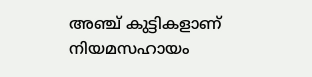അഞ്ച് കുട്ടികളാണ് നിയമസഹായം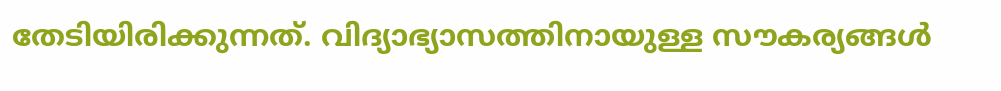തേടിയിരിക്കുന്നത്. വിദ്യാഭ്യാസത്തിനായുള്ള സൗകര്യങ്ങൾ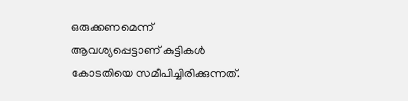ഒരുക്കണമെന്ന് ആവശ്യപ്പെട്ടാണ് കുട്ടികൾ കോടതിയെ സമീപിച്ചിരിക്കുന്നത്.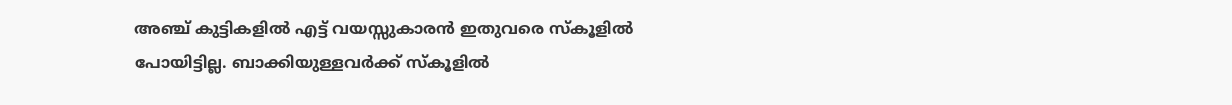അഞ്ച് കുട്ടികളിൽ എട്ട് വയസ്സുകാരൻ ഇതുവരെ സ്‌കൂളിൽ പോയിട്ടില്ല. ബാക്കിയുള്ളവർക്ക് സ്‌കൂളിൽ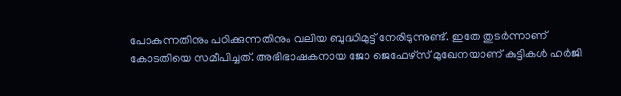പോകുന്നതിനും പഠിക്കുന്നതിനും വലിയ ബുദ്ധിമുട്ട് നേരിടുന്നുണ്ട്. ഇതേ തുടർന്നാണ് കോടതിയെ സമീപിച്ചത്. അഭിഭാഷകനായ ജോ ജെഫേഴ്‌സ് മുഖേനയാണ് കുട്ടികൾ ഹർജി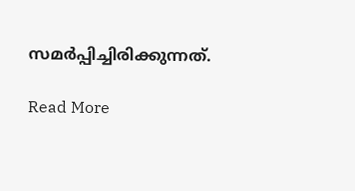സമർപ്പിച്ചിരിക്കുന്നത്.

Read More